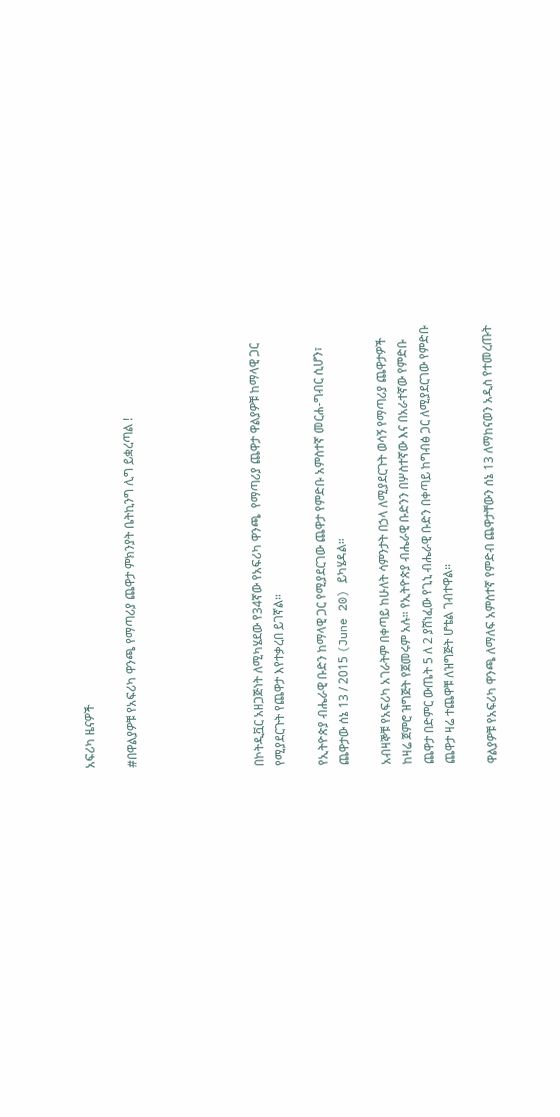አፍሪካ ዜናዎች

#በዋልያዎቹ የአፍሪካ ዋንጫ የማጣሪያ ጨዋታ ምክንያት ቤትኪንግ ሊግ ይቋረጣል !





በኮትዲቯር አዘጋጅነት ለሚካሄደው የ34ኛው የአፍሪካ ዋንጫ  የማጣሪያ ጨዋታ ዋልያዎቹ ከማላዊ ጋር የሚያደርጉት የጨዋታ እየተቃረበ ይገኛል።

የኢትዮጵያ ብሔራዊ ቡድን ከማላዊ ጋር የሚያደርገው ጨዋታ የምድቡ አምስተኛ መርሐ-ግብር ሲሆን፣ ጨዋታው ሰኔ 13 / 2015 (June 20) ይካሄዳል።

አብዛኞቹ የአፍሪካ አገራትም በቀጣይ ከሁለት ሳምንታት በኃላ ለሚያደርጉት ወሳኝ የማጣሪያ ጨዋታዎች ከዛሬ ጀምሮ ዝግጅት የጀመሩም አሉ። የኢትዮጵያ ብሔራዊ ቡድንን በሦስተኛው እና በአራተኛው የምድቡ ጨዋታ በድምር ውጤት 5 ለ 2 ያሸነፈው የጊኒ ብሔራዊ ቡድን በቀጣይ ከግብፅ ጋር ለሚያደርገው የምድቡ ጨዋታ ዛሬ ተጨዋቹ ለዝግጅት ሆቴል ገብተዋል።

ዋልያዎቹ የአፍሪካ ዋንጫ ለማለፍ አምስተኛ የምድብ ጨዋታቸውን ሰኔ 13 ለማከናወን አዲስ የተመረጡት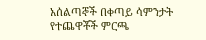አሰልጣኞች በቀጣይ ሳምንታት የተጨዋቾች ምርጫ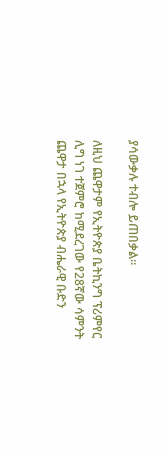ያሳውቃሉ ተብሎ ይጠበቃል።

ለዚህ ጨዋታም የኢትዮጵያ ቤትኪንግ ፕሪምየር ሊግ ነገ ተጀምሮ ከሚደረገው የ28ኛው ሳምንት ጨዋታ በኋላ የኢትዮጵያ ብሔራዊ ቡድን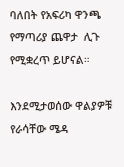ባለበት የአፍሪካ ዋንጫ የማጣሪያ ጨዋታ  ሊጉ የሚቋረጥ ይሆናል።

እንደሚታወሰው ዋልያዎቹ የራሳቸው ሜዳ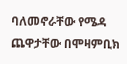ባለመኖራቸው የሜዳ ጨዋታቸው በሞዛምቢክ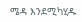ሜዳ እንደሚካሂዱ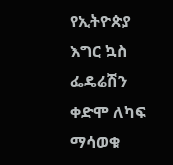የኢትዮጵያ እግር ኳስ ፌዴሬሽን ቀድሞ ለካፍ ማሳወቁ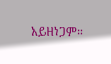አይዘነጋም።